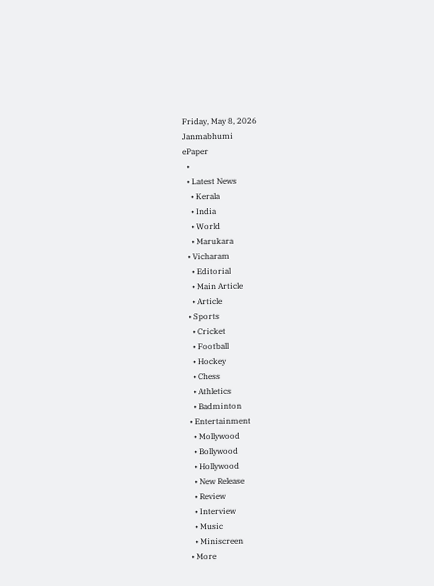Friday, May 8, 2026
Janmabhumi
ePaper
  •
  • Latest News
    • Kerala
    • India
    • World
    • Marukara
  • Vicharam
    • Editorial
    • Main Article
    • Article
  • Sports
    • Cricket
    • Football
    • Hockey
    • Chess
    • Athletics
    • Badminton
  • Entertainment
    • Mollywood
    • Bollywood
    • Hollywood
    • New Release
    • Review
    • Interview
    • Music
    • Miniscreen
  • More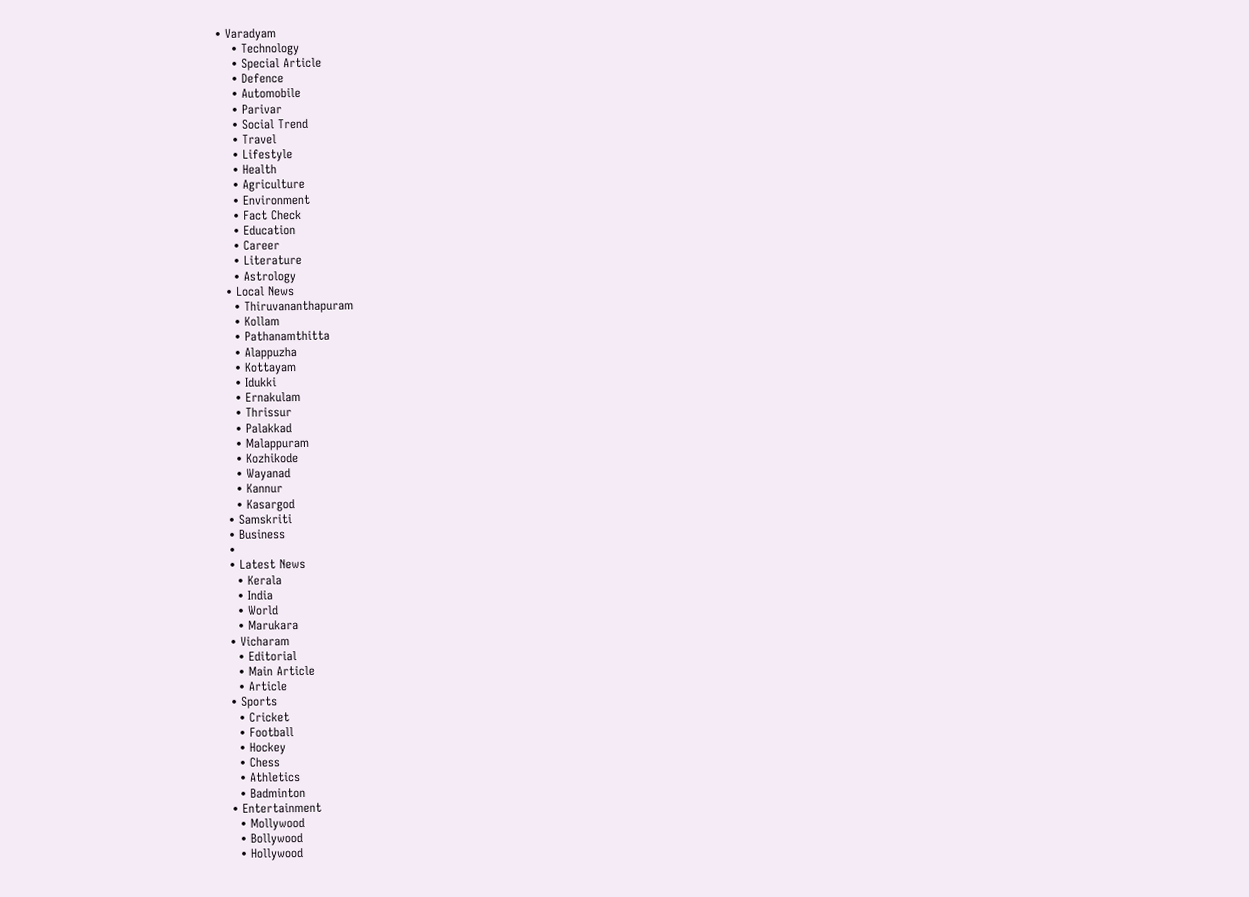• Varadyam
    • Technology
    • Special Article
    • Defence
    • Automobile
    • Parivar
    • Social Trend
    • Travel
    • Lifestyle
    • Health
    • Agriculture
    • Environment
    • Fact Check
    • Education
    • Career
    • Literature
    • Astrology
  • Local News
    • Thiruvananthapuram
    • Kollam
    • Pathanamthitta
    • Alappuzha
    • Kottayam
    • Idukki
    • Ernakulam
    • Thrissur
    • Palakkad
    • Malappuram
    • Kozhikode
    • Wayanad
    • Kannur
    • Kasargod
  • Samskriti
  • Business
  •
  • Latest News
    • Kerala
    • India
    • World
    • Marukara
  • Vicharam
    • Editorial
    • Main Article
    • Article
  • Sports
    • Cricket
    • Football
    • Hockey
    • Chess
    • Athletics
    • Badminton
  • Entertainment
    • Mollywood
    • Bollywood
    • Hollywood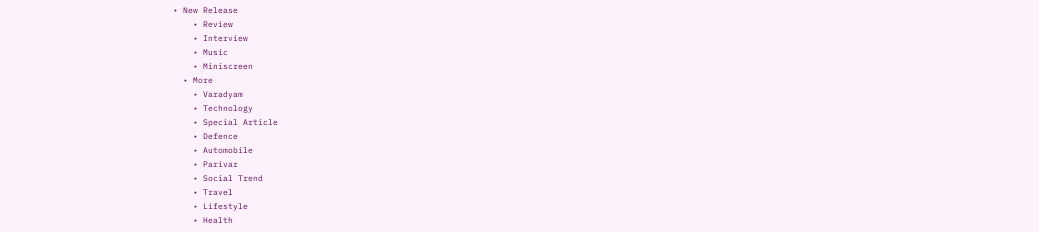• New Release
    • Review
    • Interview
    • Music
    • Miniscreen
  • More
    • Varadyam
    • Technology
    • Special Article
    • Defence
    • Automobile
    • Parivar
    • Social Trend
    • Travel
    • Lifestyle
    • Health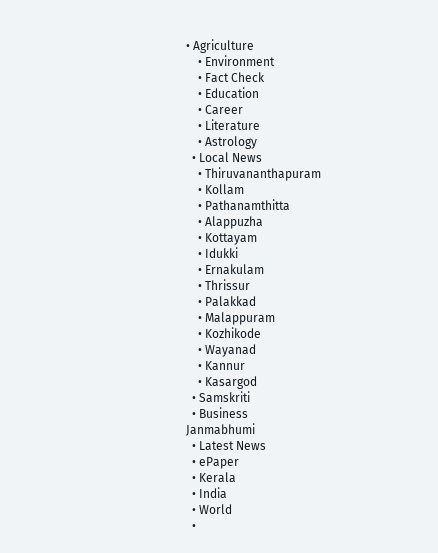• Agriculture
    • Environment
    • Fact Check
    • Education
    • Career
    • Literature
    • Astrology
  • Local News
    • Thiruvananthapuram
    • Kollam
    • Pathanamthitta
    • Alappuzha
    • Kottayam
    • Idukki
    • Ernakulam
    • Thrissur
    • Palakkad
    • Malappuram
    • Kozhikode
    • Wayanad
    • Kannur
    • Kasargod
  • Samskriti
  • Business
Janmabhumi
  • Latest News
  • ePaper
  • Kerala
  • India
  • World
  •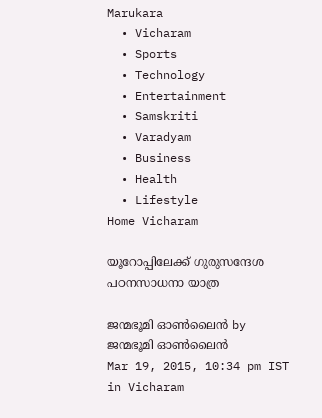Marukara
  • Vicharam
  • Sports
  • Technology
  • Entertainment
  • Samskriti
  • Varadyam
  • Business
  • Health
  • Lifestyle
Home Vicharam

യൂറോപ്പിലേക്ക് ഗുരുസന്ദേശ പഠനസാധനാ യാത്ര

ജന്മഭൂമി ഓണ്‍ലൈന്‍ by ജന്മഭൂമി ഓണ്‍ലൈന്‍
Mar 19, 2015, 10:34 pm IST
in Vicharam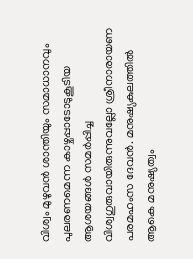വിശ്വം മുഴുവന്‍ ശാന്തിയും സമാധാനവും പുലരണമെന്ന കാഴ്ചപ്പാടോടുകൂടിയ ആശയങ്ങള്‍ സമര്‍പ്പിച്ച വിശ്വഗുരുവായിരുന്നുവല്ലോ ശ്രീനാരായണ പരമഹംസ ദേവന്‍. മനുഷ്യകുലത്തില്‍ ആകെ മനുഷ്യത്വം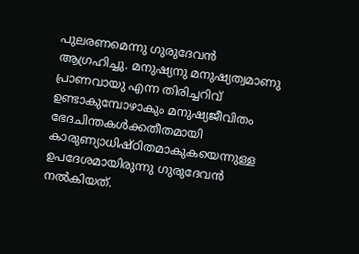പുലരണമെന്നു ഗുരുദേവന്‍ ആഗ്രഹിച്ചു. മനുഷ്യനു മനുഷ്യത്വമാണു പ്രാണവായു എന്ന തിരിച്ചറിവ് ഉണ്ടാകുമ്പോഴാകും മനുഷ്യജീവിതം ഭേദചിന്തകള്‍ക്കതീതമായി കാരുണ്യാധിഷ്ഠിതമാകുകയെന്നുള്ള ഉപദേശമായിരുന്നു ഗുരുദേവന്‍ നല്‍കിയത്.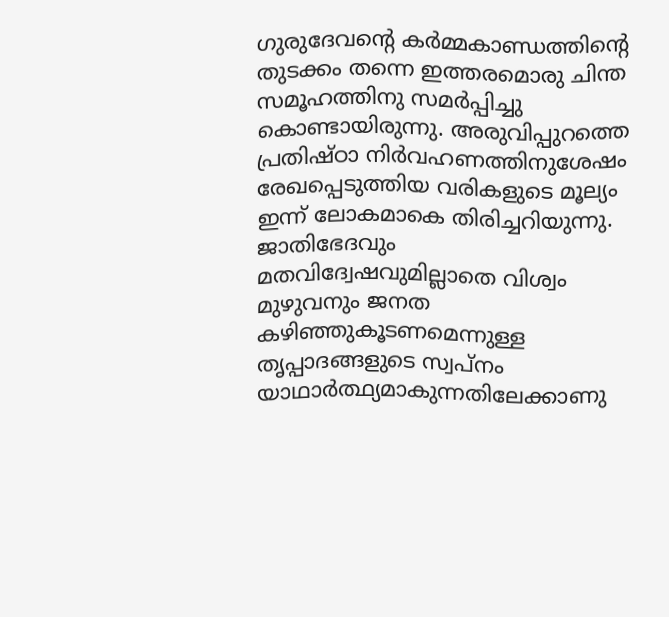ഗുരുദേവന്റെ കര്‍മ്മകാണ്ഡത്തിന്റെ തുടക്കം തന്നെ ഇത്തരമൊരു ചിന്ത സമൂഹത്തിനു സമര്‍പ്പിച്ചു കൊണ്ടായിരുന്നു. അരുവിപ്പുറത്തെ പ്രതിഷ്ഠാ നിര്‍വഹണത്തിനുശേഷം രേഖപ്പെടുത്തിയ വരികളുടെ മൂല്യം ഇന്ന് ലോകമാകെ തിരിച്ചറിയുന്നു. ജാതിഭേദവും മതവിദ്വേഷവുമില്ലാതെ വിശ്വം മുഴുവനും ജനത കഴിഞ്ഞുകൂടണമെന്നുള്ള തൃപ്പാദങ്ങളുടെ സ്വപ്‌നം യാഥാര്‍ത്ഥ്യമാകുന്നതിലേക്കാണു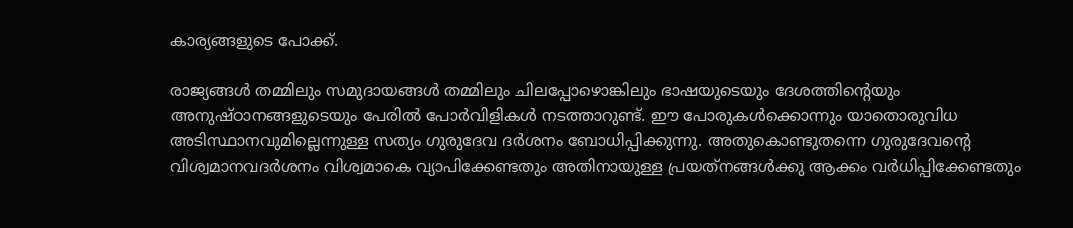കാര്യങ്ങളുടെ പോക്ക്.

രാജ്യങ്ങള്‍ തമ്മിലും സമുദായങ്ങള്‍ തമ്മിലും ചിലപ്പോഴൊങ്കിലും ഭാഷയുടെയും ദേശത്തിന്റെയും അനുഷ്ഠാനങ്ങളുടെയും പേരില്‍ പോര്‍വിളികള്‍ നടത്താറുണ്ട്. ഈ പോരുകള്‍ക്കൊന്നും യാതൊരുവിധ അടിസ്ഥാനവുമില്ലെന്നുള്ള സത്യം ഗുരുദേവ ദര്‍ശനം ബോധിപ്പിക്കുന്നു. അതുകൊണ്ടുതന്നെ ഗുരുദേവന്റെ വിശ്വമാനവദര്‍ശനം വിശ്വമാകെ വ്യാപിക്കേണ്ടതും അതിനായുള്ള പ്രയത്‌നങ്ങള്‍ക്കു ആക്കം വര്‍ധിപ്പിക്കേണ്ടതും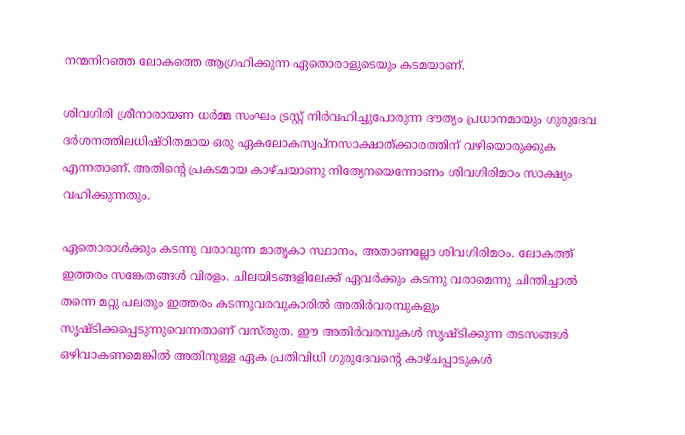നന്മനിറഞ്ഞ ലോകത്തെ ആഗ്രഹിക്കുന്ന ഏതൊരാളുടെയും കടമയാണ്.

ശിവഗിരി ശ്രീനാരായണ ധര്‍മ്മ സംഘം ട്രസ്റ്റ് നിര്‍വഹിച്ചുപോരുന്ന ദൗത്യം പ്രധാനമായും ഗുരുദേവ ദര്‍ശനത്തിലധിഷ്ഠിതമായ ഒരു ഏകലോകസ്വപ്‌നസാക്ഷാത്ക്കാരത്തിന് വഴിയൊരുക്കുക എന്നതാണ്. അതിന്റെ പ്രകടമായ കാഴ്ചയാണു നിത്യേനയെന്നോണം ശിവഗിരിമഠം സാക്ഷ്യം വഹിക്കുന്നതും.

ഏതൊരാള്‍ക്കും കടന്നു വരാവുന്ന മാതൃകാ സ്ഥാനം, അതാണല്ലോ ശിവഗിരിമഠം. ലോകത്ത് ഇത്തരം സങ്കേതങ്ങള്‍ വിരളം. ചിലയിടങ്ങളിലേക്ക് ഏവര്‍ക്കും കടന്നു വരാമെന്നു ചിന്തിച്ചാല്‍ തന്നെ മറ്റു പലതും ഇത്തരം കടന്നുവരവുകാരില്‍ അതിര്‍വരമ്പുകളും സൃഷ്ടിക്കപ്പെടുന്നുവെന്നതാണ് വസ്തുത. ഈ അതിര്‍വരമ്പുകള്‍ സൃഷ്ടിക്കുന്ന തടസങ്ങള്‍ ഒഴിവാകണമെങ്കില്‍ അതിനുള്ള ഏക പ്രതിവിധി ഗുരുദേവന്റെ കാഴ്ചപ്പാടുകള്‍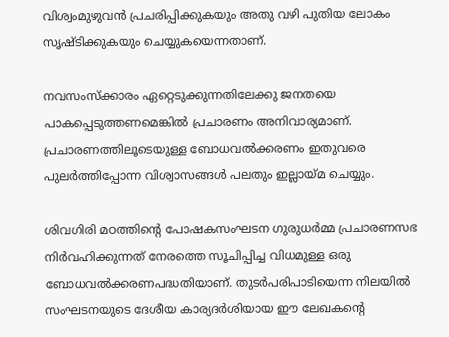വിശ്വംമുഴുവന്‍ പ്രചരിപ്പിക്കുകയും അതു വഴി പുതിയ ലോകം സൃഷ്ടിക്കുകയും ചെയ്യുകയെന്നതാണ്.

നവസംസ്‌ക്കാരം ഏറ്റെടുക്കുന്നതിലേക്കു ജനതയെ പാകപ്പെടുത്തണമെങ്കില്‍ പ്രചാരണം അനിവാര്യമാണ്. പ്രചാരണത്തിലൂടെയുള്ള ബോധവല്‍ക്കരണം ഇതുവരെ പുലര്‍ത്തിപ്പോന്ന വിശ്വാസങ്ങള്‍ പലതും ഇല്ലായ്‌മ ചെയ്യും.

ശിവഗിരി മഠത്തിന്റെ പോഷകസംഘടന ഗുരുധര്‍മ്മ പ്രചാരണസഭ നിര്‍വഹിക്കുന്നത് നേരത്തെ സൂചിപ്പിച്ച വിധമുള്ള ഒരു ബോധവല്‍ക്കരണപദ്ധതിയാണ്. തുടര്‍പരിപാടിയെന്ന നിലയില്‍ സംഘടനയുടെ ദേശീയ കാര്യദര്‍ശിയായ ഈ ലേഖകന്റെ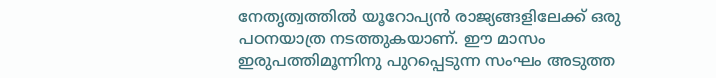നേതൃത്വത്തില്‍ യൂറോപ്യന്‍ രാജ്യങ്ങളിലേക്ക് ഒരു പഠനയാത്ര നടത്തുകയാണ്. ഈ മാസം ഇരുപത്തിമൂന്നിനു പുറപ്പെടുന്ന സംഘം അടുത്ത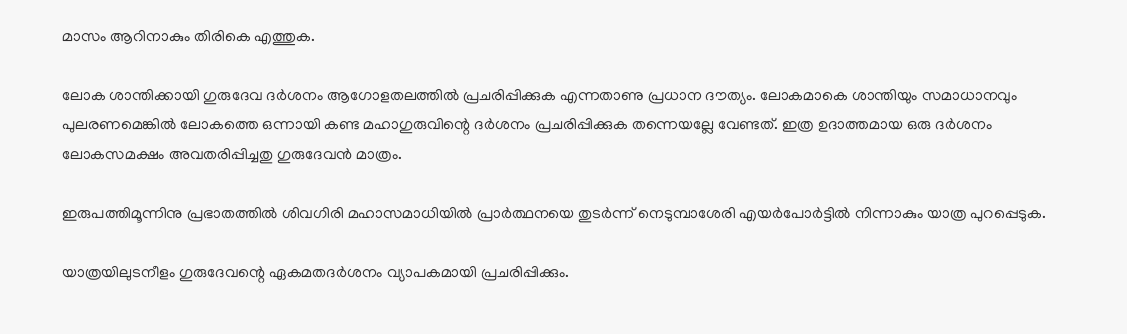മാസം ആറിനാകും തിരികെ എത്തുക.

ലോക ശാന്തിക്കായി ഗുരുദേവ ദര്‍ശനം ആഗോളതലത്തില്‍ പ്രചരിപ്പിക്കുക എന്നതാണു പ്രധാന ദൗത്യം. ലോകമാകെ ശാന്തിയും സമാധാനവും പുലരണമെങ്കില്‍ ലോകത്തെ ഒന്നായി കണ്ട മഹാഗുരുവിന്റെ ദര്‍ശനം പ്രചരിപ്പിക്കുക തന്നെയല്ലേ വേണ്ടത്. ഇത്ര ഉദാത്തമായ ഒരു ദര്‍ശനം ലോകസമക്ഷം അവതരിപ്പിച്ചതു ഗുരുദേവന്‍ മാത്രം.

ഇരുപത്തിമൂന്നിനു പ്രഭാതത്തില്‍ ശിവഗിരി മഹാസമാധിയില്‍ പ്രാര്‍ത്ഥനയെ തുടര്‍ന്ന് നെടുമ്പാശേരി എയര്‍പോര്‍ട്ടില്‍ നിന്നാകും യാത്ര പുറപ്പെടുക.

യാത്രയിലുടനീളം ഗുരുദേവന്റെ ഏകമതദര്‍ശനം വ്യാപകമായി പ്രചരിപ്പിക്കും.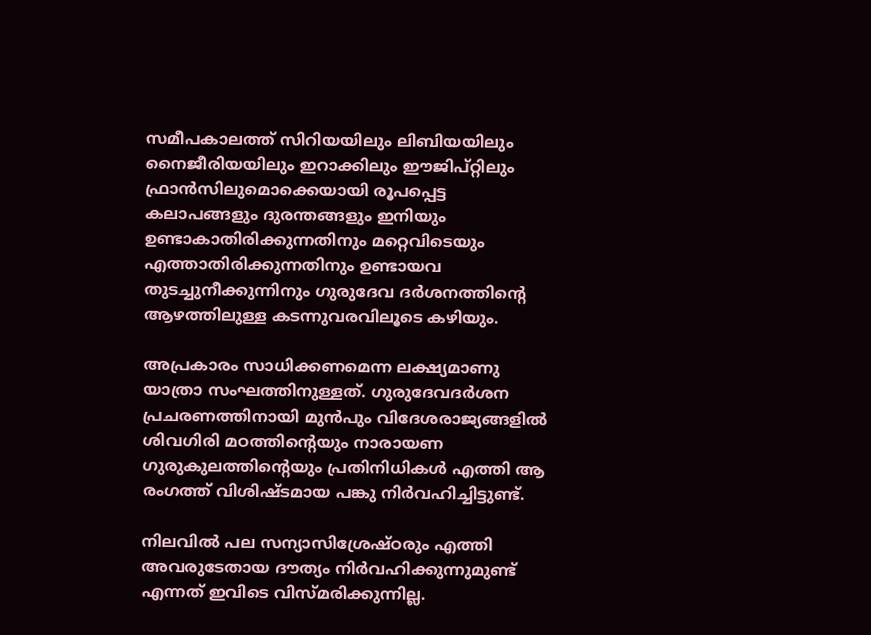സമീപകാലത്ത് സിറിയയിലും ലിബിയയിലും നൈജീരിയയിലും ഇറാക്കിലും ഈജിപ്റ്റിലും ഫ്രാന്‍സിലുമൊക്കെയായി രൂപപ്പെട്ട കലാപങ്ങളും ദുരന്തങ്ങളും ഇനിയും ഉണ്ടാകാതിരിക്കുന്നതിനും മറ്റെവിടെയും എത്താതിരിക്കുന്നതിനും ഉണ്ടായവ തുടച്ചുനീക്കുന്നിനും ഗുരുദേവ ദര്‍ശനത്തിന്റെ ആഴത്തിലുള്ള കടന്നുവരവിലൂടെ കഴിയും.

അപ്രകാരം സാധിക്കണമെന്ന ലക്ഷ്യമാണു യാത്രാ സംഘത്തിനുള്ളത്. ഗുരുദേവദര്‍ശന പ്രചരണത്തിനായി മുന്‍പും വിദേശരാജ്യങ്ങളില്‍ ശിവഗിരി മഠത്തിന്റെയും നാരായണ ഗുരുകുലത്തിന്റെയും പ്രതിനിധികള്‍ എത്തി ആ രംഗത്ത് വിശിഷ്ടമായ പങ്കു നിര്‍വഹിച്ചിട്ടുണ്ട്.

നിലവില്‍ പല സന്യാസിശ്രേഷ്ഠരും എത്തി അവരുടേതായ ദൗത്യം നിര്‍വഹിക്കുന്നുമുണ്ട് എന്നത് ഇവിടെ വിസ്മരിക്കുന്നില്ല.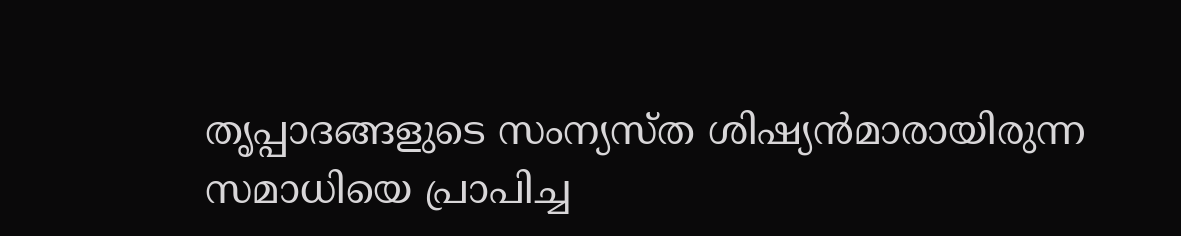തൃപ്പാദങ്ങളുടെ സംന്യസ്ത ശിഷ്യന്‍മാരായിരുന്ന സമാധിയെ പ്രാപിച്ച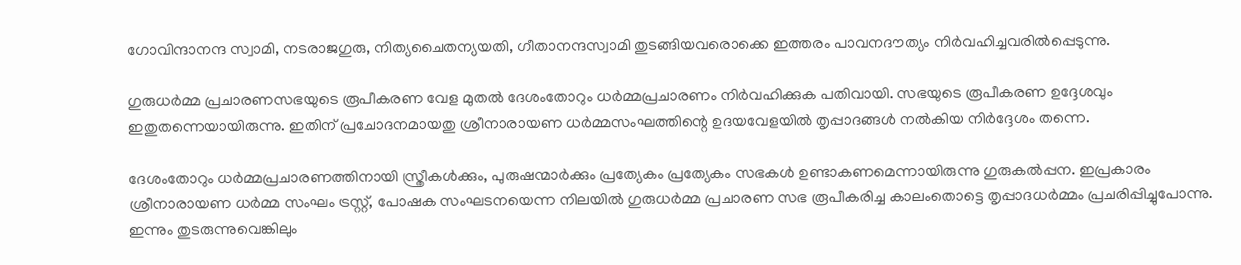ഗോവിന്ദാനന്ദ സ്വാമി, നടരാജഗുരു, നിത്യചൈതന്യയതി, ഗീതാനന്ദസ്വാമി തുടങ്ങിയവരൊക്കെ ഇത്തരം പാവനദൗത്യം നിര്‍വഹിച്ചവരില്‍പ്പെടുന്നു.

ഗുരുധര്‍മ്മ പ്രചാരണസഭയുടെ രൂപീകരണ വേള മുതല്‍ ദേശംതോറും ധര്‍മ്മപ്രചാരണം നിര്‍വഹിക്കുക പതിവായി. സഭയുടെ രൂപീകരണ ഉദ്ദേശവും ഇതുതന്നെയായിരുന്നു. ഇതിന് പ്രചോദനമായതു ശ്രീനാരായണ ധര്‍മ്മസംഘത്തിന്റെ ഉദയവേളയില്‍ തൃപ്പാദങ്ങള്‍ നല്‍കിയ നിര്‍ദ്ദേശം തന്നെ.

ദേശംതോറും ധര്‍മ്മപ്രചാരണത്തിനായി സ്ത്രീകള്‍ക്കും, പുരുഷന്മാര്‍ക്കും പ്രത്യേകം പ്രത്യേകം സഭകള്‍ ഉണ്ടാകണമെന്നായിരുന്നു ഗുരുകല്‍പ്പന. ഇപ്രകാരം ശ്രീനാരായണ ധര്‍മ്മ സംഘം ട്രസ്റ്റ്, പോഷക സംഘടനയെന്ന നിലയില്‍ ഗുരുധര്‍മ്മ പ്രചാരണ സഭ രൂപീകരിച്ച കാലംതൊട്ടെ തൃപ്പാദധര്‍മ്മം പ്രചരിപ്പിച്ചുപോന്നു. ഇന്നും തുടരുന്നുവെങ്കിലും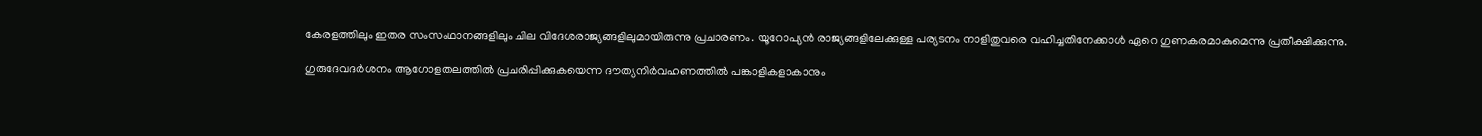കേരളത്തിലും ഇതര സംസംഥാനങ്ങളിലും ചില വിദേശരാജ്യങ്ങളിലുമായിരുന്നു പ്രചാരണം. യൂറോപ്യന്‍ രാജ്യങ്ങളിലേക്കുള്ള പര്യടനം നാളിതുവരെ വഹിച്ചതിനേക്കാള്‍ ഏറെ ഗുണകരമാകുമെന്നു പ്രതീക്ഷിക്കുന്നു.

ഗുരുദേവദര്‍ശനം ആഗോളതലത്തില്‍ പ്രചരിപ്പിക്കുകയെന്ന ദൗത്യനിര്‍വഹണത്തില്‍ പങ്കാളികളാകാനും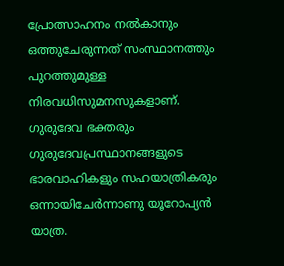പ്രോത്സാഹനം നല്‍കാനും ഒത്തുചേരുന്നത് സംസ്ഥാനത്തും പുറത്തുമുള്ള നിരവധിസുമനസുകളാണ്. ഗുരുദേവ ഭക്തരും ഗുരുദേവപ്രസ്ഥാനങ്ങളുടെ ഭാരവാഹികളും സഹയാത്രികരും ഒന്നായിചേര്‍ന്നാണു യൂറോപ്യന്‍ യാത്ര.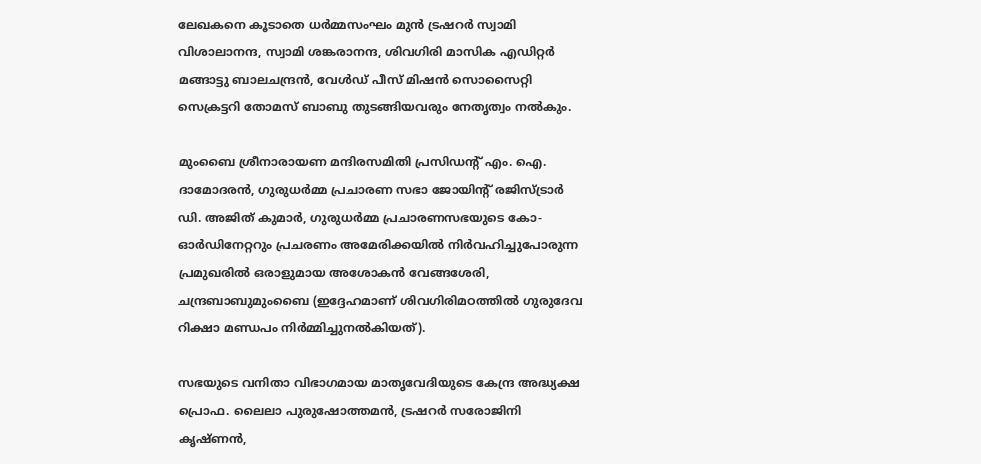ലേഖകനെ കൂടാതെ ധര്‍മ്മസംഘം മുന്‍ ട്രഷറര്‍ സ്വാമി വിശാലാനന്ദ, സ്വാമി ശങ്കരാനന്ദ, ശിവഗിരി മാസിക എഡിറ്റര്‍ മങ്ങാട്ടു ബാലചന്ദ്രന്‍, വേള്‍ഡ് പീസ് മിഷന്‍ സൊസൈറ്റി സെക്രട്ടറി തോമസ് ബാബു തുടങ്ങിയവരും നേതൃത്വം നല്‍കും.

മുംബൈ ശ്രീനാരായണ മന്ദിരസമിതി പ്രസിഡന്റ് എം. ഐ. ദാമോദരന്‍, ഗുരുധര്‍മ്മ പ്രചാരണ സഭാ ജോയിന്റ് രജിസ്ട്രാര്‍ ഡി. അജിത് കുമാര്‍, ഗുരുധര്‍മ്മ പ്രചാരണസഭയുടെ കോ- ഓര്‍ഡിനേറ്ററും പ്രചരണം അമേരിക്കയില്‍ നിര്‍വഹിച്ചുപോരുന്ന പ്രമുഖരില്‍ ഒരാളുമായ അശോകന്‍ വേങ്ങശേരി, ചന്ദ്രബാബുമുംബൈ (ഇദ്ദേഹമാണ് ശിവഗിരിമഠത്തില്‍ ഗുരുദേവ റിക്ഷാ മണ്ഡപം നിര്‍മ്മിച്ചുനല്‍കിയത്).

സഭയുടെ വനിതാ വിഭാഗമായ മാതൃവേദിയുടെ കേന്ദ്ര അദ്ധ്യക്ഷ പ്രൊഫ. ലൈലാ പുരുഷോത്തമന്‍, ട്രഷറര്‍ സരോജിനി കൃഷ്ണന്‍,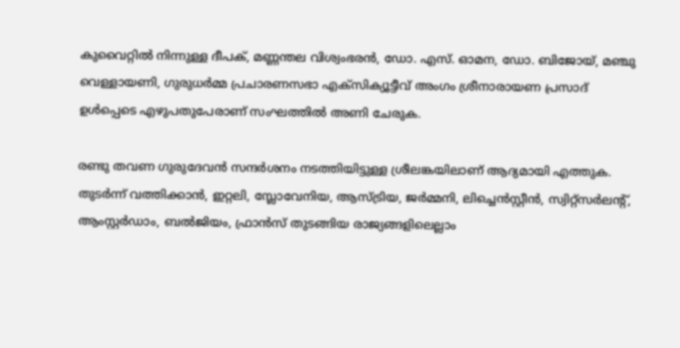കുവൈറ്റില്‍ നിന്നുള്ള ദീപക്, മണ്ണന്തല വിശ്വംഭരന്‍, ഡോ. എസ്. ഓമന, ഡോ. ബിജോയ്, മഞ്ചു വെള്ളായണി, ഗുരുധര്‍മ്മ പ്രചാരണസഭാ എക്‌സിക്യൂട്ടീവ് അംഗം ശ്രീനാരായണ പ്രസാദ് ഉള്‍പ്പെടെ എഴുപതുപേരാണ് സംഘത്തില്‍ അണി ചേരുക.

രണ്ടു തവണ ഗുരുദേവന്‍ സന്ദര്‍ശനം നടത്തിയിട്ടുള്ള ശ്രീലങ്കയിലാണ് ആദ്യമായി എത്തുക. തുടര്‍ന്ന് വത്തിക്കാന്‍, ഇറ്റലി, സ്ലോവേനിയ, ആസ്ട്രിയ, ജര്‍മ്മനി, ലിച്ചെന്‍സ്റ്റീന്‍, സ്വിറ്റ്‌സര്‍ലന്റ്, ആംസ്റ്റര്‍ഡാം, ബല്‍ജിയം, ഫ്രാന്‍സ് തുടങ്ങിയ രാജ്യങ്ങളിലെല്ലാം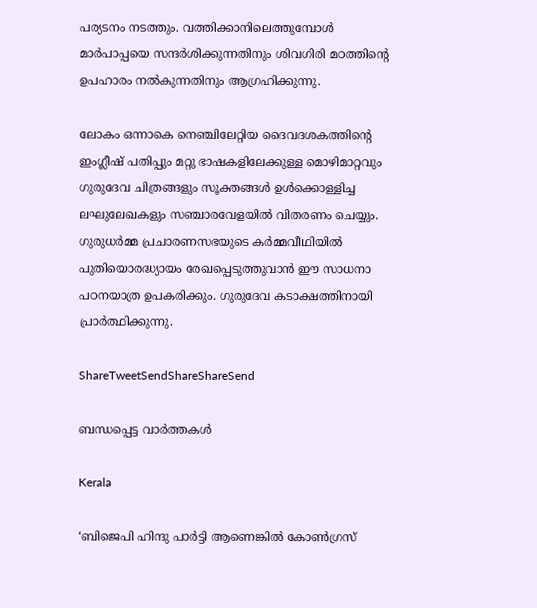പര്യടനം നടത്തും. വത്തിക്കാനിലെത്തുമ്പോള്‍ മാര്‍പാപ്പയെ സന്ദര്‍ശിക്കുന്നതിനും ശിവഗിരി മഠത്തിന്റെ ഉപഹാരം നല്‍കുന്നതിനും ആഗ്രഹിക്കുന്നു.

ലോകം ഒന്നാകെ നെഞ്ചിലേറ്റിയ ദൈവദശകത്തിന്റെ ഇംഗ്ലീഷ് പതിപ്പും മറ്റു ഭാഷകളിലേക്കുള്ള മൊഴിമാറ്റവും ഗുരുദേവ ചിത്രങ്ങളും സൂക്തങ്ങള്‍ ഉള്‍ക്കൊള്ളിച്ച ലഘുലേഖകളും സഞ്ചാരവേളയില്‍ വിതരണം ചെയ്യും. ഗുരുധര്‍മ്മ പ്രചാരണസഭയുടെ കര്‍മ്മവീഥിയില്‍ പുതിയൊരദ്ധ്യായം രേഖപ്പെടുത്തുവാന്‍ ഈ സാധനാ പഠനയാത്ര ഉപകരിക്കും. ഗുരുദേവ കടാക്ഷത്തിനായി പ്രാര്‍ത്ഥിക്കുന്നു.

ShareTweetSendShareShareSend

ബന്ധപ്പെട്ട വാര്‍ത്തകള്‍

Kerala

‘ബിജെപി ഹിന്ദു പാർട്ടി ആണെങ്കിൽ കോൺഗ്രസ്‌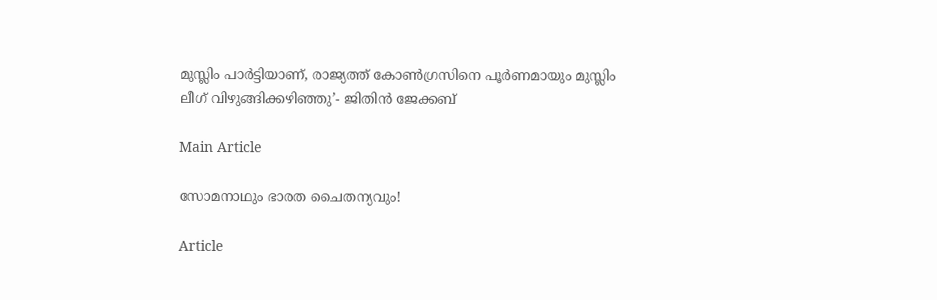മുസ്ലിം പാർട്ടിയാണ്, രാജ്യത്ത് കോൺഗ്രസിനെ പൂർണമായും മുസ്ലിം ലീഗ് വിഴുങ്ങിക്കഴിഞ്ഞു’- ജിതിൻ ജേക്കബ്

Main Article

സോമനാഥും ഭാരത ചൈതന്യവും!

Article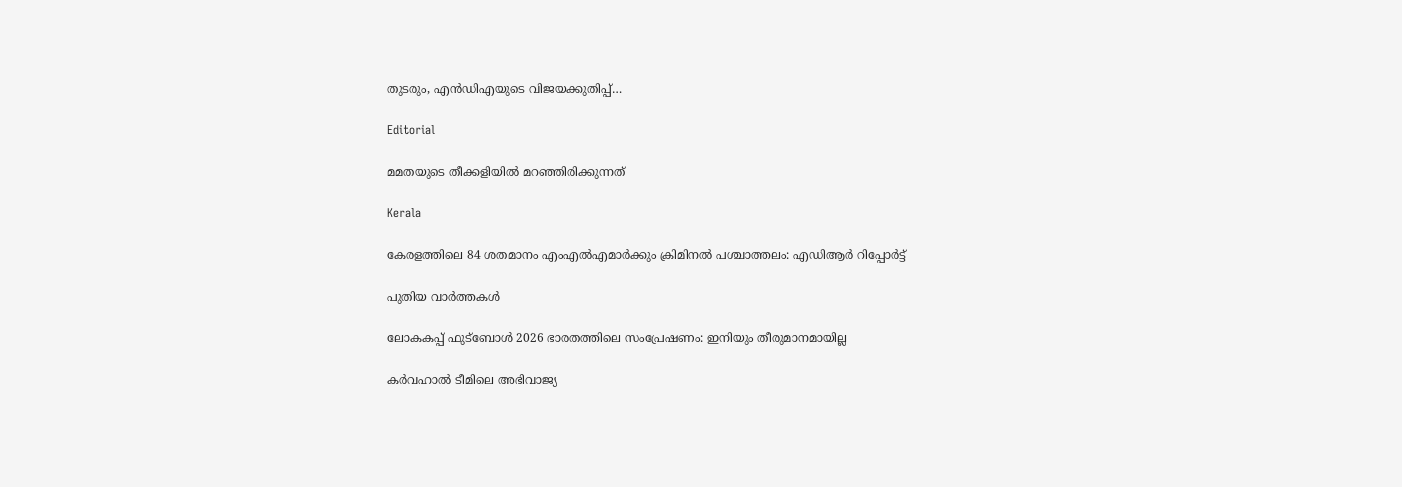തുടരും, എന്‍ഡിഎയുടെ വിജയക്കുതിപ്പ്…

Editorial

മമതയുടെ തീക്കളിയില്‍ മറഞ്ഞിരിക്കുന്നത്

Kerala

കേരളത്തിലെ 84 ശതമാനം എംഎൽഎമാർക്കും ക്രിമിനൽ പശ്ചാത്തലം: എഡിആർ റിപ്പോർട്ട്

പുതിയ വാര്‍ത്തകള്‍

ലോകകപ്പ് ഫുട്‌ബോള്‍ 2026 ഭാരതത്തിലെ സംപ്രേഷണം: ഇനിയും തീരുമാനമായില്ല

കര്‍വഹാല്‍ ടീമിലെ അഭിവാജ്യ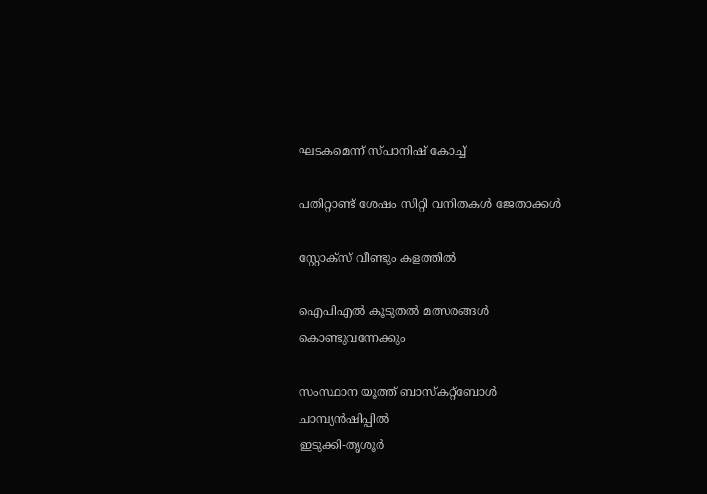ഘടകമെന്ന് സ്പാനിഷ് കോച്ച്

പതിറ്റാണ്ട് ശേഷം സിറ്റി വനിതകള്‍ ജേതാക്കള്‍

സ്റ്റോക്‌സ് വീണ്ടും കളത്തില്‍

ഐപിഎല്‍ കൂടുതല്‍ മത്സരങ്ങള്‍ കൊണ്ടുവന്നേക്കും

സംസ്ഥാന യൂത്ത് ബാസ്‌കറ്റ്‌ബോള്‍ ചാമ്പ്യന്‍ഷിപ്പില്‍
ഇടുക്കി-തൃശൂര്‍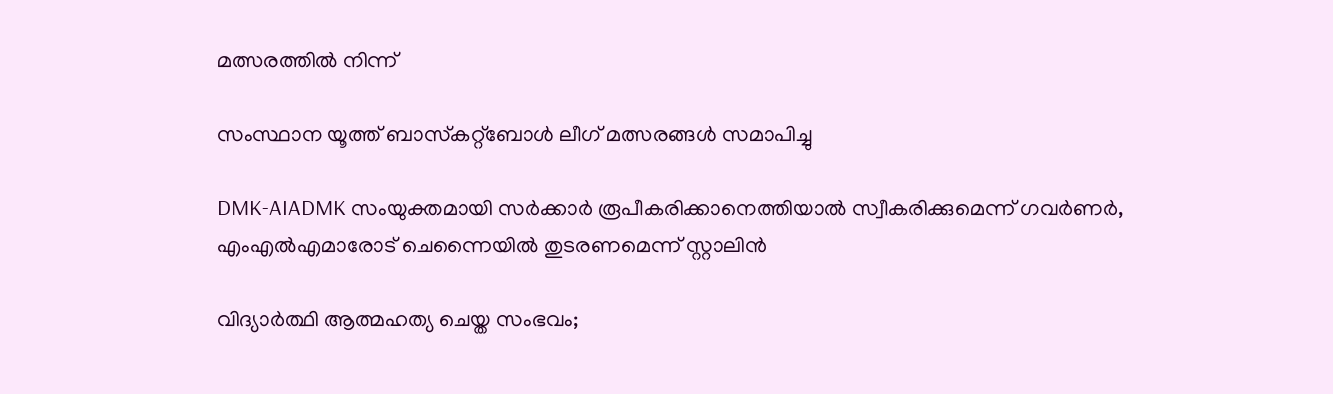മത്സരത്തില്‍ നിന്ന്‌

സംസ്ഥാന യൂത്ത് ബാസ്‌കറ്റ്‌ബോള്‍ ലീഗ് മത്സരങ്ങള്‍ സമാപിച്ചു

DMK-AIADMK സംയുക്തമായി സർക്കാർ രൂപീകരിക്കാനെത്തിയാൽ സ്വീകരിക്കുമെന്ന് ഗവർണർ, എംഎൽഎമാരോട് ചെന്നൈയിൽ തുടരണമെന്ന് സ്റ്റാലിൻ

വിദ്യാര്‍ത്ഥി ആത്മഹത്യ ചെയ്ത സംഭവം;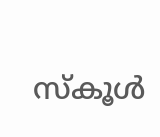സ്‌കൂള്‍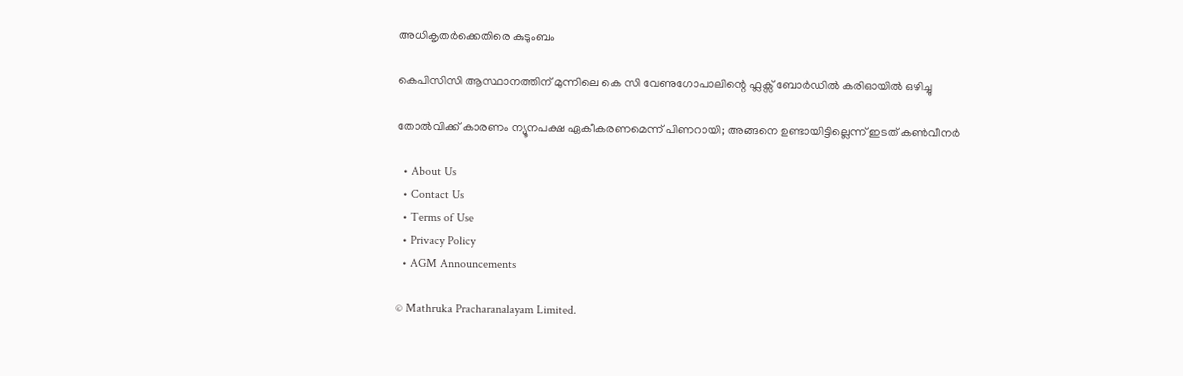അധികൃതര്‍ക്കെതിരെ കുടുംബം

കെപിസിസി ആസ്ഥാനത്തിന് മുന്നിലെ കെ സി വേണുഗോപാലിന്റെ ഫ്ലക്സ് ബോർഡിൽ കരിഓയിൽ ഒഴിച്ചു

തോല്‍വിക്ക് കാരണം ന്യൂനപക്ഷ ഏകീകരണമെന്ന് പിണറായി; അങ്ങനെ ഉണ്ടായിട്ടില്ലെന്ന് ഇടത് കണ്‍വീനര്‍

  • About Us
  • Contact Us
  • Terms of Use
  • Privacy Policy
  • AGM Announcements

© Mathruka Pracharanalayam Limited.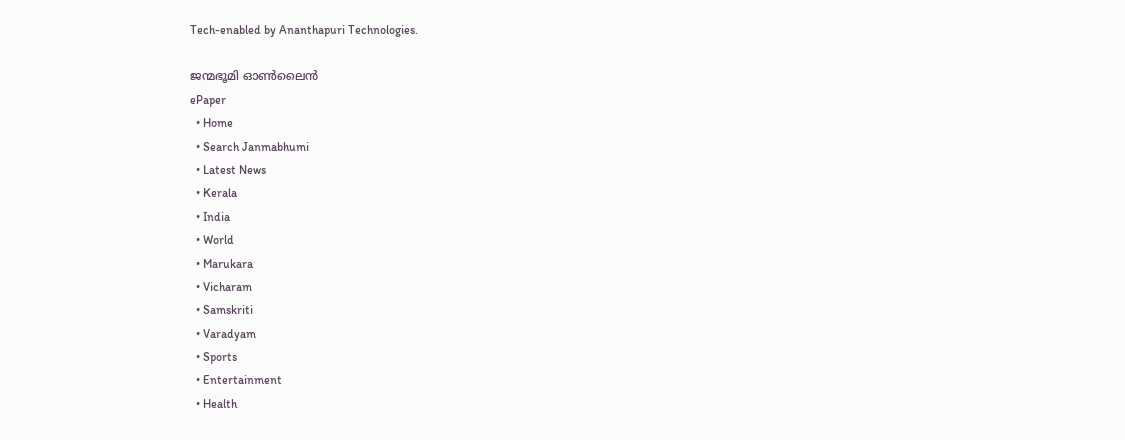Tech-enabled by Ananthapuri Technologies.

ജന്മഭൂമി ഓണ്‍ലൈന്‍
ePaper
  • Home
  • Search Janmabhumi
  • Latest News
  • Kerala
  • India
  • World
  • Marukara
  • Vicharam
  • Samskriti
  • Varadyam
  • Sports
  • Entertainment
  • Health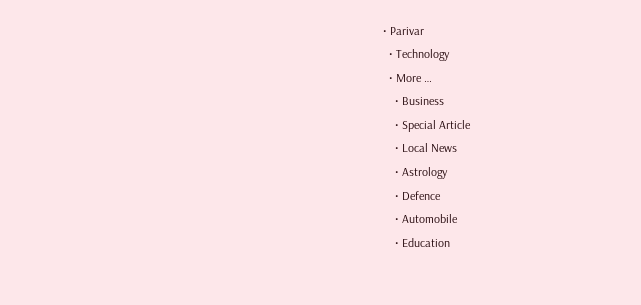• Parivar
  • Technology
  • More …
    • Business
    • Special Article
    • Local News
    • Astrology
    • Defence
    • Automobile
    • Education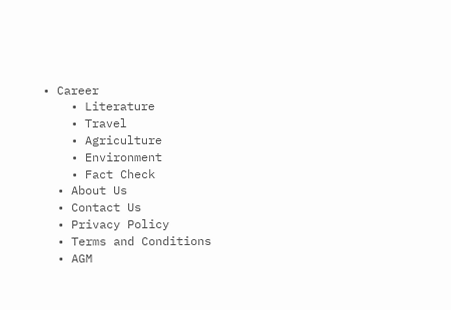• Career
    • Literature
    • Travel
    • Agriculture
    • Environment
    • Fact Check
  • About Us
  • Contact Us
  • Privacy Policy
  • Terms and Conditions
  • AGM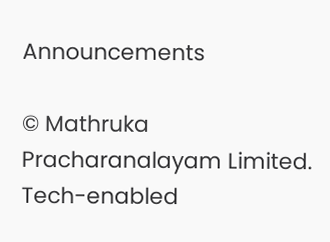Announcements

© Mathruka Pracharanalayam Limited.
Tech-enabled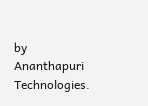by Ananthapuri Technologies.